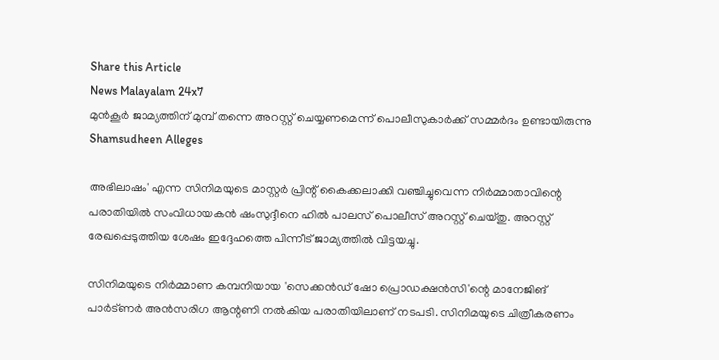Share this Article
News Malayalam 24x7
മുൻകൂർ ജാമ്യത്തിന് മുമ്പ് തന്നെ അറസ്റ്റ് ചെയ്യണമെന്ന് പൊലീസുകാർക്ക് സമ്മർദം ഉണ്ടായിരുന്നു
Shamsudheen Alleges

അഭിലാഷം' എന്ന സിനിമയുടെ മാസ്റ്റർ പ്രിന്റ് കൈക്കലാക്കി വഞ്ചിച്ചുവെന്ന നിർമ്മാതാവിന്റെ പരാതിയിൽ സംവിധായകൻ ഷംസുദ്ദീനെ ഹിൽ പാലസ് പൊലീസ് അറസ്റ്റ് ചെയ്തു. അറസ്റ്റ് രേഖപ്പെടുത്തിയ ശേഷം ഇദ്ദേഹത്തെ പിന്നീട് ജാമ്യത്തിൽ വിട്ടയച്ചു.

സിനിമയുടെ നിർമ്മാണ കമ്പനിയായ 'സെക്കൻഡ് ഷോ പ്രൊഡക്ഷൻസി'ന്റെ മാനേജിങ് പാർട്ണർ അൻസരിഗ ആന്റണി നൽകിയ പരാതിയിലാണ് നടപടി. സിനിമയുടെ ചിത്രീകരണം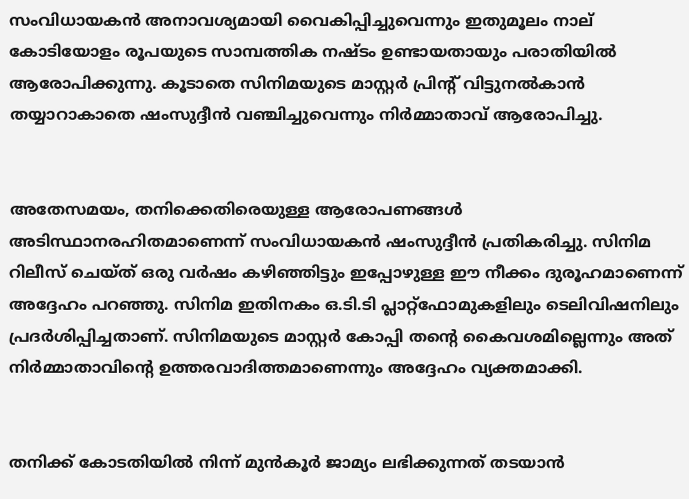സംവിധായകൻ അനാവശ്യമായി വൈകിപ്പിച്ചുവെന്നും ഇതുമൂലം നാല് കോടിയോളം രൂപയുടെ സാമ്പത്തിക നഷ്ടം ഉണ്ടായതായും പരാതിയിൽ ആരോപിക്കുന്നു. കൂടാതെ സിനിമയുടെ മാസ്റ്റർ പ്രിന്റ് വിട്ടുനൽകാൻ തയ്യാറാകാതെ ഷംസുദ്ദീൻ വഞ്ചിച്ചുവെന്നും നിർമ്മാതാവ് ആരോപിച്ചു.


അതേസമയം, തനിക്കെതിരെയുള്ള ആരോപണങ്ങൾ അടിസ്ഥാനരഹിതമാണെന്ന് സംവിധായകൻ ഷംസുദ്ദീൻ പ്രതികരിച്ചു. സിനിമ റിലീസ് ചെയ്ത് ഒരു വർഷം കഴിഞ്ഞിട്ടും ഇപ്പോഴുള്ള ഈ നീക്കം ദുരൂഹമാണെന്ന് അദ്ദേഹം പറഞ്ഞു. സിനിമ ഇതിനകം ഒ.ടി.ടി പ്ലാറ്റ്‌ഫോമുകളിലും ടെലിവിഷനിലും പ്രദർശിപ്പിച്ചതാണ്. സിനിമയുടെ മാസ്റ്റർ കോപ്പി തന്റെ കൈവശമില്ലെന്നും അത് നിർമ്മാതാവിന്റെ ഉത്തരവാദിത്തമാണെന്നും അദ്ദേഹം വ്യക്തമാക്കി.


തനിക്ക് കോടതിയിൽ നിന്ന് മുൻകൂർ ജാമ്യം ലഭിക്കുന്നത് തടയാൻ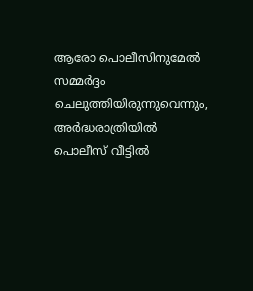ആരോ പൊലീസിനുമേൽ സമ്മർദ്ദം ചെലുത്തിയിരുന്നുവെന്നും, അർദ്ധരാത്രിയിൽ പൊലീസ് വീട്ടിൽ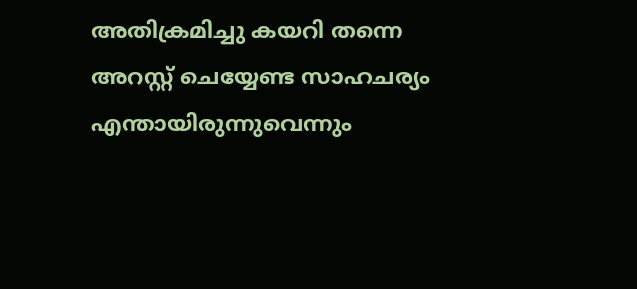അതിക്രമിച്ചു കയറി തന്നെ അറസ്റ്റ് ചെയ്യേണ്ട സാഹചര്യം എന്തായിരുന്നുവെന്നും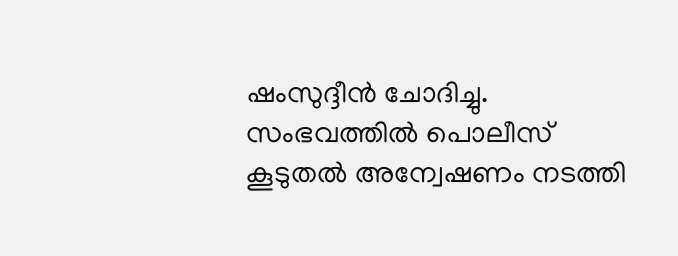ഷംസുദ്ദീൻ ചോദിച്ചു. സംഭവത്തിൽ പൊലീസ് കൂടുതൽ അന്വേഷണം നടത്തി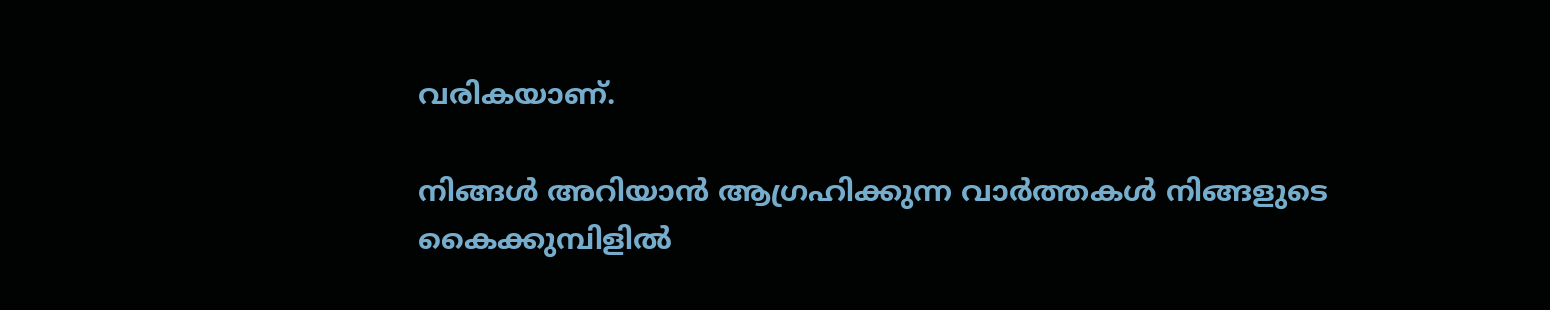വരികയാണ്.

നിങ്ങൾ അറിയാൻ ആഗ്രഹിക്കുന്ന വാർത്തകൾ നിങ്ങളുടെ കൈക്കുമ്പിളിൽ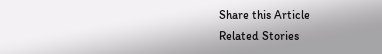Share this Article
Related Stories